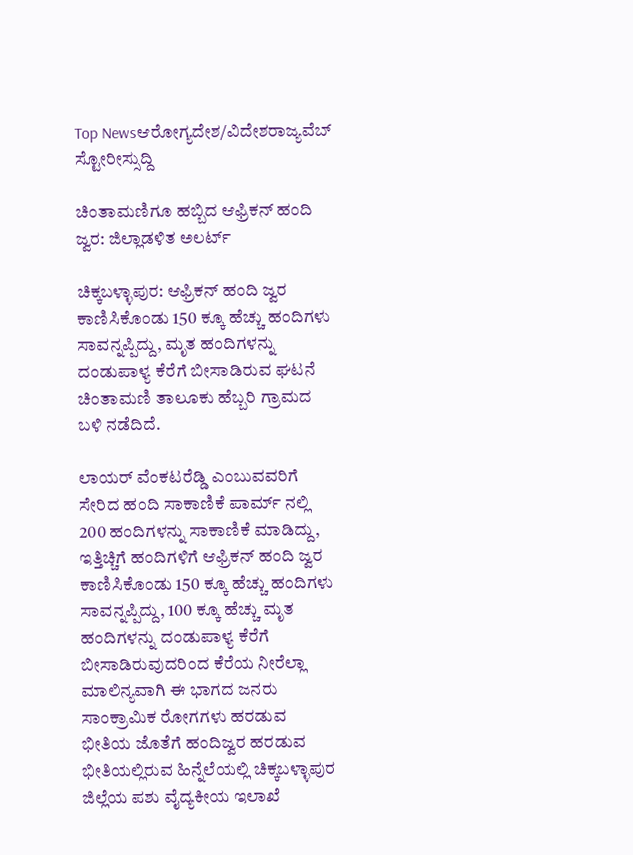Top Newsಆರೋಗ್ಯದೇಶ/ವಿದೇಶರಾಜ್ಯವೆಬ್ ಸ್ಟೋರೀಸ್ಸುದ್ದಿ

ಚಿಂತಾಮಣಿಗೂ ಹಬ್ಬಿದ ಆಫ್ರಿಕನ್ ಹಂದಿ ಜ್ವರ: ಜಿಲ್ಲಾಡಳಿತ ಅಲರ್ಟ್

ಚಿಕ್ಕಬಳ್ಳಾಪುರ: ಆಫ್ರಿಕನ್ ಹಂದಿ ಜ್ವರ ಕಾಣಿಸಿಕೊಂಡು 150 ಕ್ಕೂ ಹೆಚ್ಚು ಹಂದಿಗಳು ಸಾವನ್ನಪ್ಪಿದ್ದು, ಮೃತ ಹಂದಿಗಳನ್ನು ದಂಡುಪಾಳ್ಯ ಕೆರೆಗೆ ಬೀಸಾಡಿರುವ ಘಟನೆ ಚಿಂತಾಮಣಿ ತಾಲೂಕು ಹೆಬ್ಬರಿ ಗ್ರಾಮದ ಬಳಿ ನಡೆದಿದೆ.

ಲಾಯರ್ ವೆಂಕಟರೆಡ್ಡಿ ಎಂಬುವವರಿಗೆ ಸೇರಿದ ಹಂದಿ ಸಾಕಾಣಿಕೆ ಪಾರ್ಮ್ ನಲ್ಲಿ 200 ಹಂದಿಗಳನ್ನು ಸಾಕಾಣಿಕೆ ಮಾಡಿದ್ದು, ಇತ್ತಿಚ್ಚಿಗೆ ಹಂದಿಗಳಿಗೆ ಆಫ್ರಿಕನ್ ಹಂದಿ ಜ್ವರ ಕಾಣಿಸಿಕೊಂಡು 150 ಕ್ಕೂ ಹೆಚ್ಚು ಹಂದಿಗಳು ಸಾವನ್ನಪ್ಪಿದ್ದು, 100 ಕ್ಕೂ ಹೆಚ್ಚು ಮೃತ ಹಂದಿಗಳನ್ನು ದಂಡುಪಾಳ್ಯ ಕೆರೆಗೆ ಬೀಸಾಡಿರುವುದರಿಂದ ಕೆರೆಯ ನೀರೆಲ್ಲಾ ಮಾಲಿನ್ಯವಾಗಿ ಈ‌ ಭಾಗದ ಜನರು‌ ಸಾಂಕ್ರಾಮಿಕ ರೋಗಗಳು ಹರಡುವ ಭೀತಿಯ ಜೊತೆಗೆ ಹಂದಿ‌ಜ್ವರ ಹರಡುವ ಭೀತಿಯಲ್ಲಿರುವ ಹಿನ್ನೆಲೆಯಲ್ಲಿ ಚಿಕ್ಕಬಳ್ಳಾಪುರ ಜಿಲ್ಲೆಯ ಪಶು ವೈದ್ಯಕೀಯ ಇಲಾಖೆ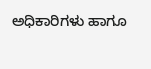ಅಧಿಕಾರಿಗಳು ಹಾಗೂ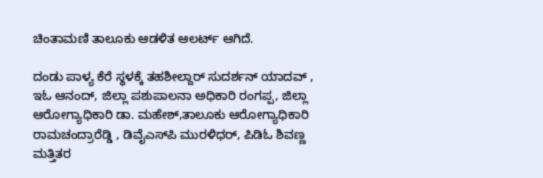ಚಿಂತಾಮಣಿ ತಾಲೂಕು ಆಡಳಿತ ಆಲರ್ಟ್ ಆಗಿದೆ.

ದಂಡು ಪಾಳ್ಯ ಕೆರೆ ಸ್ಥಳಕ್ಕೆ ತಹಶೀಲ್ದಾರ್ ಸುದರ್ಶನ್ ಯಾದವ್ , ಇಓ ಆನಂದ್, ಜಿಲ್ಲಾ ಪಶುಪಾಲನಾ ಅಧಿಕಾರಿ ರಂಗಪ್ಪ, ಜಿಲ್ಲಾ ಆರೋಗ್ಯಾಧಿಕಾರಿ ಡಾ. ಮಹೇಶ್,ತಾಲೂಕು ಆರೋಗ್ಯಾಧಿಕಾರಿ ರಾಮಚಂದ್ರಾರೆಡ್ಡಿ , ಡಿವೈಎಸ್‌ಪಿ ಮುರಳಿಧರ್, ಪಿಡಿಓ ಶಿವಣ್ಣ ಮತ್ತಿತರ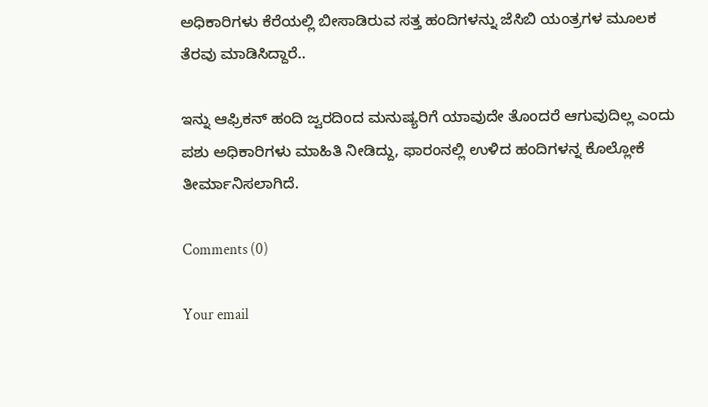ಅಧಿಕಾರಿಗಳು ಕೆರೆಯಲ್ಲಿ ಬೀಸಾಡಿರುವ ಸತ್ತ ಹಂದಿಗಳನ್ನು ಜೆಸಿಬಿ ಯಂತ್ರಗಳ ಮೂಲಕ ತೆರವು ಮಾಡಿಸಿದ್ದಾರೆ..

ಇನ್ನು ಆಫ್ರಿಕನ್ ಹಂದಿ ಜ್ವರದಿಂದ ಮನುಷ್ಯರಿಗೆ ಯಾವುದೇ ತೊಂದರೆ ಆಗುವುದಿಲ್ಲ ಎಂದು ಪಶು ಅಧಿಕಾರಿಗಳು ಮಾಹಿತಿ ನೀಡಿದ್ದು, ಫಾರಂನಲ್ಲಿ ಉಳಿದ ಹಂದಿಗಳನ್ನ ಕೊಲ್ಲೋಕೆ ತೀರ್ಮಾನಿಸಲಾಗಿದೆ.

Comments (0)

Your email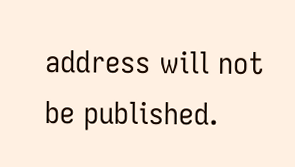address will not be published.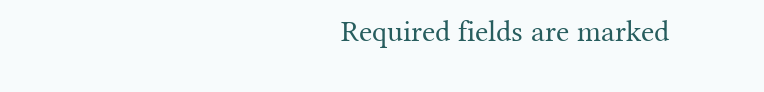Required fields are marked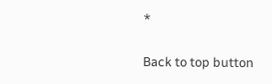*

Back to top button